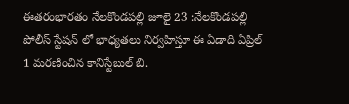ఈతరంభారతం నేలకొండపల్లి జూలై 23 :నేలకొండపల్లి పోలీస్ స్టేషన్ లో భాధ్యతలు నిర్వహిస్తూ ఈ ఏడాది ఏప్రిల్ 1 మరణించిన కానిస్టేబుల్ బి.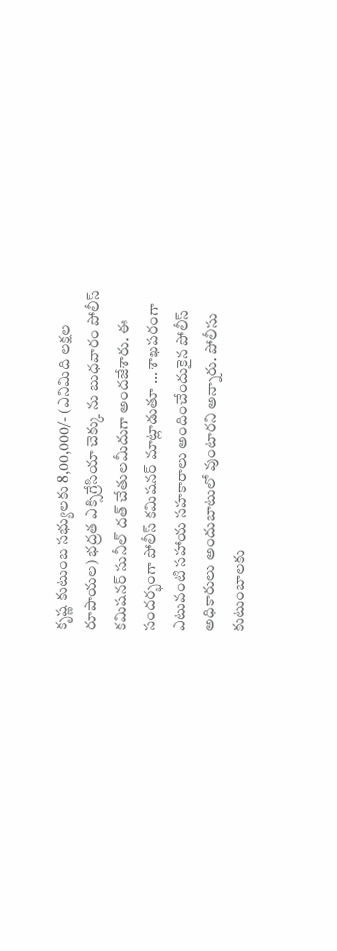కృష్ణ కుటుంబ సభ్యులకు 8,00,000/- (ఎనిమిది లక్షల రూపాయల) భద్రత ఎక్సిగ్రేసియా చెక్కు ను బుధవారం పోలీస్ కమిషనర్ సునీల్ దత్ చేతులమీదుగా అందజేశారు. ఈ సందర్భంగా పోలీస్ కమిషనర్ మాట్లాడుతూ … శాఖపరంగా ఎటువంటి సహాయ సహకారాలు అందించేందుకైన పోలీస్ అధికారులు అందుబాటులో వుంటారని అన్నారు. పోలీసు కుటుంబాలకు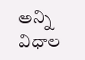అన్ని విధాల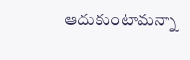ఆదుకుంటామన్నా